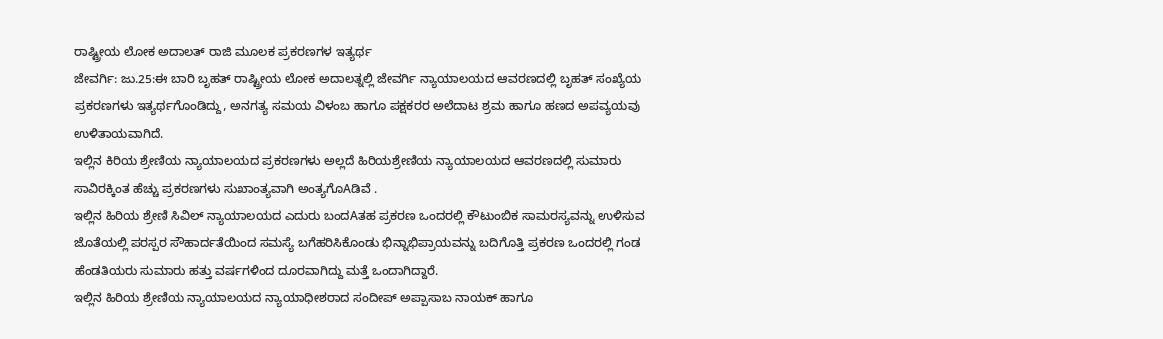ರಾಷ್ಟ್ರೀಯ ಲೋಕ ಅದಾಲತ್ ರಾಜಿ ಮೂಲಕ ಪ್ರಕರಣಗಳ ಇತ್ಯರ್ಥ
ಜೇವರ್ಗಿ: ಜು.25:ಈ ಬಾರಿ ಬೃಹತ್ ರಾಷ್ಟ್ರೀಯ ಲೋಕ ಅದಾಲತ್ನಲ್ಲಿ ಜೇವರ್ಗಿ ನ್ಯಾಯಾಲಯದ ಆವರಣದಲ್ಲಿ ಬೃಹತ್ ಸಂಖ್ಯೆಯ ಪ್ರಕರಣಗಳು ಇತ್ಯರ್ಥಗೊಂಡಿದ್ದು, ಅನಗತ್ಯ ಸಮಯ ವಿಳಂಬ ಹಾಗೂ ಪಕ್ಷಕರರ ಅಲೆದಾಟ ಶ್ರಮ ಹಾಗೂ ಹಣದ ಅಪವ್ಯಯವು ಉಳಿತಾಯವಾಗಿದೆ.
ಇಲ್ಲಿನ ಕಿರಿಯ ಶ್ರೇಣಿಯ ನ್ಯಾಯಾಲಯದ ಪ್ರಕರಣಗಳು ಅಲ್ಲದೆ ಹಿರಿಯಶ್ರೇಣಿಯ ನ್ಯಾಯಾಲಯದ ಆವರಣದಲ್ಲಿ ಸುಮಾರು ಸಾವಿರಕ್ಕಿಂತ ಹೆಚ್ಚು ಪ್ರಕರಣಗಳು ಸುಖಾಂತ್ಯವಾಗಿ ಅಂತ್ಯಗೊAಡಿವೆ .
ಇಲ್ಲಿನ ಹಿರಿಯ ಶ್ರೇಣಿ ಸಿವಿಲ್ ನ್ಯಾಯಾಲಯದ ಎದುರು ಬಂದAತಹ ಪ್ರಕರಣ ಒಂದರಲ್ಲಿ ಕೌಟುಂಬಿಕ ಸಾಮರಸ್ಯವನ್ನು ಉಳಿಸುವ ಜೊತೆಯಲ್ಲಿ ಪರಸ್ಪರ ಸೌಹಾರ್ದತೆಯಿಂದ ಸಮಸ್ಯೆ ಬಗೆಹರಿಸಿಕೊಂಡು ಭಿನ್ನಾಭಿಪ್ರಾಯವನ್ನು ಬದಿಗೊತ್ತಿ ಪ್ರಕರಣ ಒಂದರಲ್ಲಿ ಗಂಡ ಹೆಂಡತಿಯರು ಸುಮಾರು ಹತ್ತು ವರ್ಷಗಳಿಂದ ದೂರವಾಗಿದ್ದು ಮತ್ತೆ ಒಂದಾಗಿದ್ದಾರೆ.
ಇಲ್ಲಿನ ಹಿರಿಯ ಶ್ರೇಣಿಯ ನ್ಯಾಯಾಲಯದ ನ್ಯಾಯಾಧೀಶರಾದ ಸಂದೀಪ್ ಅಪ್ಪಾಸಾಬ ನಾಯಕ್ ಹಾಗೂ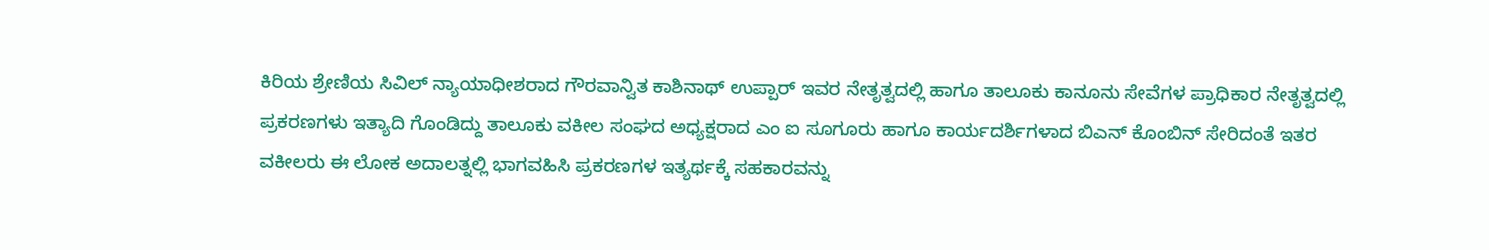ಕಿರಿಯ ಶ್ರೇಣಿಯ ಸಿವಿಲ್ ನ್ಯಾಯಾಧೀಶರಾದ ಗೌರವಾನ್ವಿತ ಕಾಶಿನಾಥ್ ಉಪ್ಪಾರ್ ಇವರ ನೇತೃತ್ವದಲ್ಲಿ ಹಾಗೂ ತಾಲೂಕು ಕಾನೂನು ಸೇವೆಗಳ ಪ್ರಾಧಿಕಾರ ನೇತೃತ್ವದಲ್ಲಿ ಪ್ರಕರಣಗಳು ಇತ್ಯಾದಿ ಗೊಂಡಿದ್ದು ತಾಲೂಕು ವಕೀಲ ಸಂಘದ ಅಧ್ಯಕ್ಷರಾದ ಎಂ ಐ ಸೂಗೂರು ಹಾಗೂ ಕಾರ್ಯದರ್ಶಿಗಳಾದ ಬಿಎನ್ ಕೊಂಬಿನ್ ಸೇರಿದಂತೆ ಇತರ ವಕೀಲರು ಈ ಲೋಕ ಅದಾಲತ್ನಲ್ಲಿ ಭಾಗವಹಿಸಿ ಪ್ರಕರಣಗಳ ಇತ್ಯರ್ಥಕ್ಕೆ ಸಹಕಾರವನ್ನು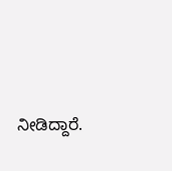ನೀಡಿದ್ದಾರೆ.